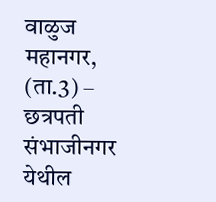वाळुज महानगर, (ता.3) – छत्रपती संभाजीनगर येथील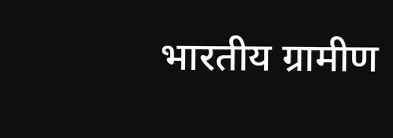भारतीय ग्रामीण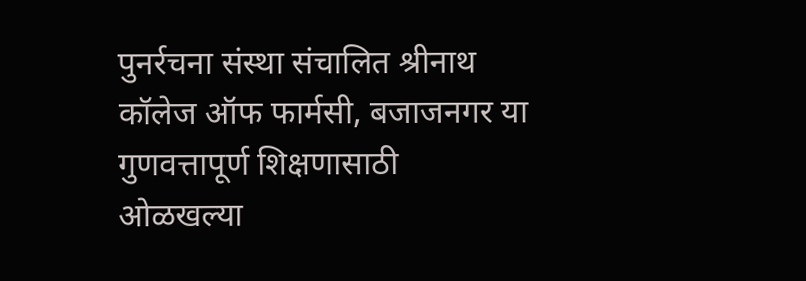पुनर्रचना संस्था संचालित श्रीनाथ कॉलेज ऑफ फार्मसी, बजाजनगर या गुणवत्तापूर्ण शिक्षणासाठी ओळखल्या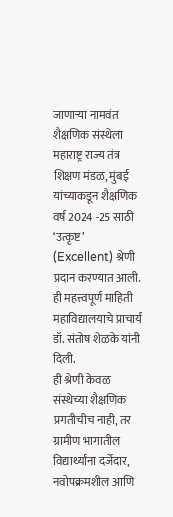जाणाऱ्या नामवंत शैक्षणिक संस्थेला महाराष्ट्र राज्य तंत्र शिक्षण मंडळ, मुंबई यांच्याकडून शैक्षणिक वर्ष 2024 -25 साठी ‘उत्कृष्ट’ (Excellent) श्रेणी प्रदान करण्यात आली. ही महत्त्वपूर्ण माहिती महाविद्यालयाचे प्राचार्य डॉ. संतोष शेळके यांनी दिली.
ही श्रेणी केवळ संस्थेच्या शैक्षणिक प्रगतीचीच नाही, तर ग्रामीण भागातील विद्यार्थ्यांना दर्जेदार, नवोपक्रमशील आणि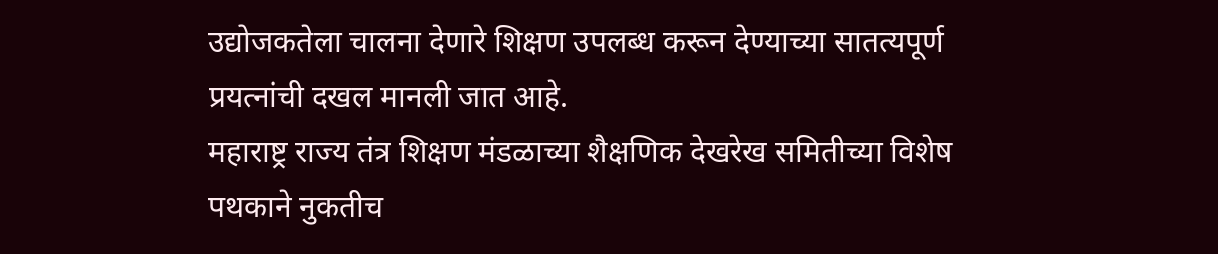उद्योजकतेला चालना देणारे शिक्षण उपलब्ध करून देण्याच्या सातत्यपूर्ण प्रयत्नांची दखल मानली जात आहे.
महाराष्ट्र राज्य तंत्र शिक्षण मंडळाच्या शैक्षणिक देखरेख समितीच्या विशेष पथकाने नुकतीच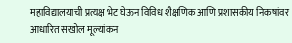महाविद्यालयाची प्रत्यक्ष भेट घेऊन विविध शैक्षणिक आणि प्रशासकीय निकषांवर आधारित सखोल मूल्यांकन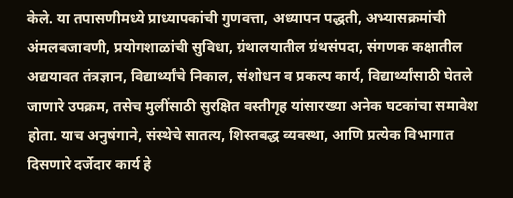केले. या तपासणीमध्ये प्राध्यापकांची गुणवत्ता, अध्यापन पद्धती, अभ्यासक्रमांची अंमलबजावणी, प्रयोगशाळांची सुविधा, ग्रंथालयातील ग्रंथसंपदा, संगणक कक्षातील अद्ययावत तंत्रज्ञान, विद्यार्थ्यांचे निकाल, संशोधन व प्रकल्प कार्य, विद्यार्थ्यांसाठी घेतले जाणारे उपक्रम, तसेच मुलींसाठी सुरक्षित वस्तीगृह यांसारख्या अनेक घटकांचा समावेश होता. याच अनुषंगाने, संस्थेचे सातत्य, शिस्तबद्ध व्यवस्था, आणि प्रत्येक विभागात दिसणारे दर्जेदार कार्य हे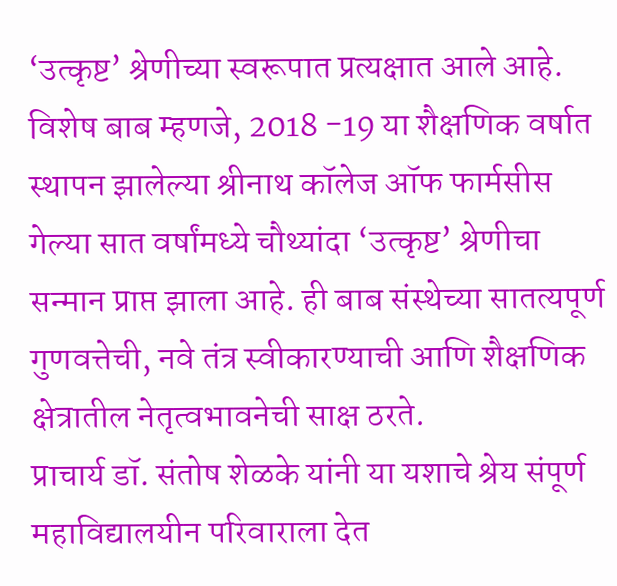‘उत्कृष्ट’ श्रेणीच्या स्वरूपात प्रत्यक्षात आले आहे.
विशेष बाब म्हणजे, 2018 -19 या शैक्षणिक वर्षात स्थापन झालेल्या श्रीनाथ कॉलेज ऑफ फार्मसीस गेल्या सात वर्षांमध्ये चौथ्यांदा ‘उत्कृष्ट’ श्रेणीचा सन्मान प्राप्त झाला आहे. ही बाब संस्थेच्या सातत्यपूर्ण गुणवत्तेची, नवे तंत्र स्वीकारण्याची आणि शैक्षणिक क्षेत्रातील नेतृत्वभावनेची साक्ष ठरते.
प्राचार्य डॉ. संतोष शेळके यांनी या यशाचे श्रेय संपूर्ण महाविद्यालयीन परिवाराला देत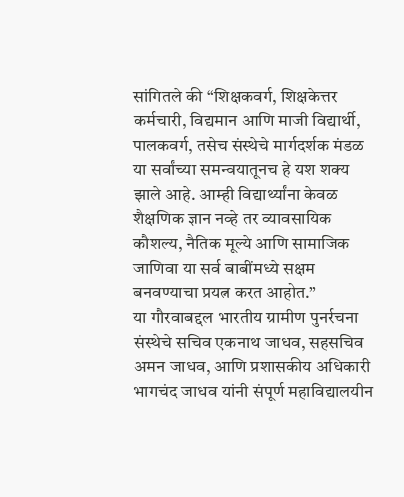सांगितले की “शिक्षकवर्ग, शिक्षकेत्तर कर्मचारी, विद्यमान आणि माजी विद्यार्थी, पालकवर्ग, तसेच संस्थेचे मार्गदर्शक मंडळ या सर्वांच्या समन्वयातूनच हे यश शक्य झाले आहे. आम्ही विद्यार्थ्यांना केवळ शैक्षणिक ज्ञान नव्हे तर व्यावसायिक कौशल्य, नैतिक मूल्ये आणि सामाजिक जाणिवा या सर्व बाबींमध्ये सक्षम बनवण्याचा प्रयत्न करत आहोत.”
या गौरवाबद्दल भारतीय ग्रामीण पुनर्रचना संस्थेचे सचिव एकनाथ जाधव, सहसचिव अमन जाधव, आणि प्रशासकीय अधिकारी भागचंद जाधव यांनी संपूर्ण महाविद्यालयीन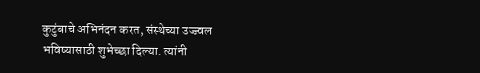कुटुंबाचे अभिनंदन करत, संस्थेच्या उज्ज्वल भविष्यासाठी शुभेच्छा दिल्या. त्यांनी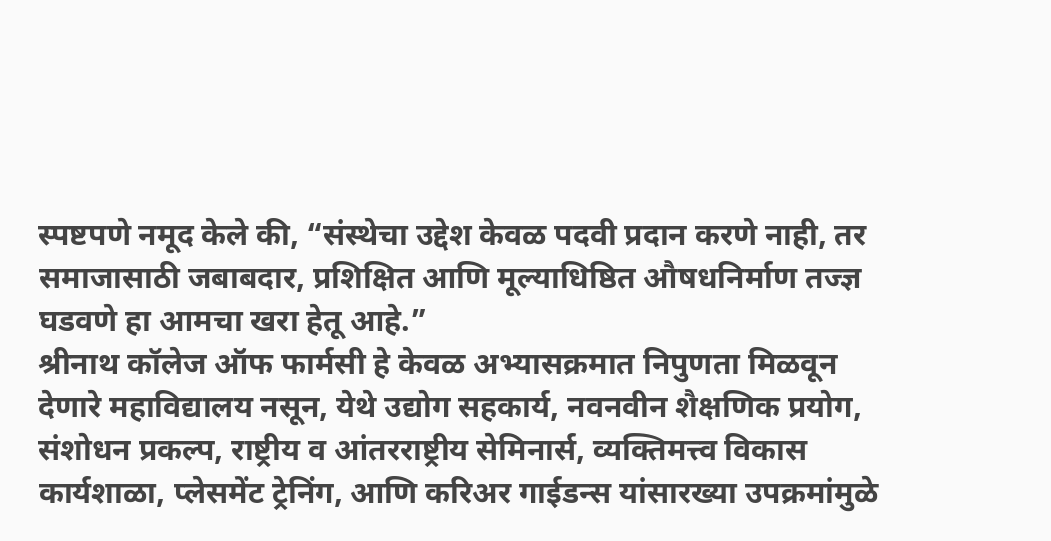स्पष्टपणे नमूद केले की, “संस्थेचा उद्देश केवळ पदवी प्रदान करणे नाही, तर समाजासाठी जबाबदार, प्रशिक्षित आणि मूल्याधिष्ठित औषधनिर्माण तज्ज्ञ घडवणे हा आमचा खरा हेतू आहे.”
श्रीनाथ कॉलेज ऑफ फार्मसी हे केवळ अभ्यासक्रमात निपुणता मिळवून देणारे महाविद्यालय नसून, येथे उद्योग सहकार्य, नवनवीन शैक्षणिक प्रयोग, संशोधन प्रकल्प, राष्ट्रीय व आंतरराष्ट्रीय सेमिनार्स, व्यक्तिमत्त्व विकास कार्यशाळा, प्लेसमेंट ट्रेनिंग, आणि करिअर गाईडन्स यांसारख्या उपक्रमांमुळे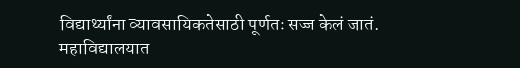विद्यार्थ्यांना व्यावसायिकतेसाठी पूर्णतः सज्ज केलं जातं.
महाविद्यालयात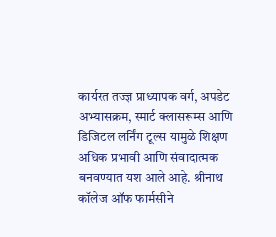कार्यरत तज्ज्ञ प्राध्यापक वर्ग, अपडेट अभ्यासक्रम, स्मार्ट क्लासरूम्स आणि डिजिटल लर्निंग टूल्स यामुळे शिक्षण अधिक प्रभावी आणि संवादात्मक बनवण्यात यश आले आहे. श्रीनाथ कॉलेज ऑफ फार्मसीने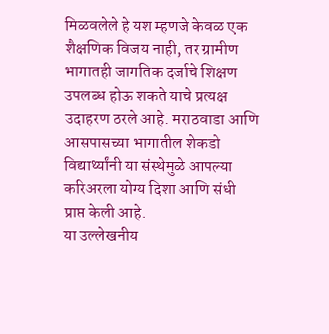मिळवलेले हे यश म्हणजे केवळ एक शैक्षणिक विजय नाही, तर ग्रामीण भागातही जागतिक दर्जाचे शिक्षण उपलब्ध होऊ शकते याचे प्रत्यक्ष उदाहरण ठरले आहे. मराठवाडा आणि आसपासच्या भागातील शेकडो विद्यार्थ्यांनी या संस्थेमुळे आपल्या करिअरला योग्य दिशा आणि संधी प्राप्त केली आहे.
या उल्लेखनीय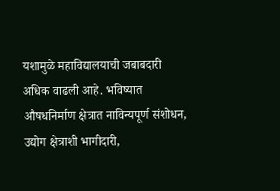यशामुळे महाविद्यालयाची जबाबदारी अधिक वाढली आहे. भविष्यात औषधनिर्माण क्षेत्रात नाविन्यपूर्ण संशोधन, उद्योग क्षेत्राशी भागीदारी,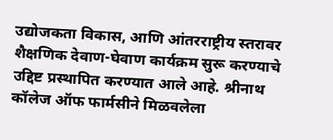उद्योजकता विकास, आणि आंतरराष्ट्रीय स्तरावर शैक्षणिक देवाण-घेवाण कार्यक्रम सुरू करण्याचे उद्दिष्ट प्रस्थापित करण्यात आले आहे. श्रीनाथ कॉलेज ऑफ फार्मसीने मिळवलेला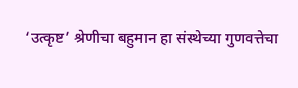‘उत्कृष्ट’ श्रेणीचा बहुमान हा संस्थेच्या गुणवत्तेचा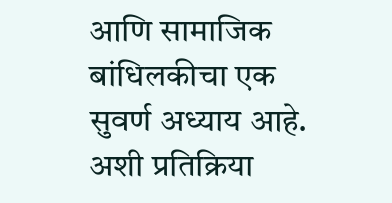आणि सामाजिक बांधिलकीचा एक सुवर्ण अध्याय आहे. अशी प्रतिक्रिया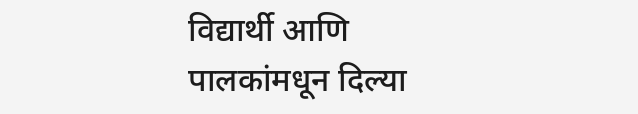विद्यार्थी आणि पालकांमधून दिल्या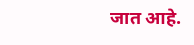जात आहे.